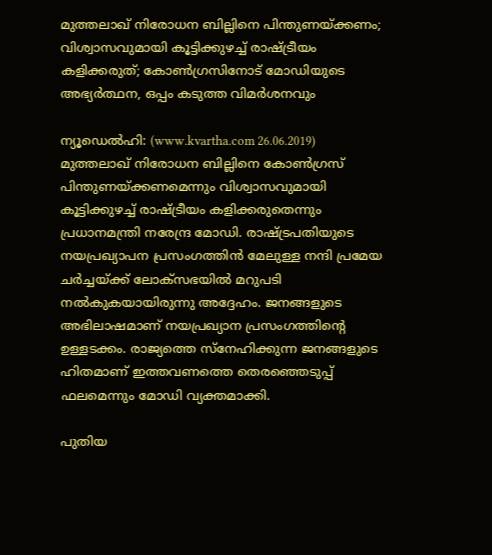മുത്തലാഖ് നിരോധന ബില്ലിനെ പിന്തുണയ്ക്കണം; വിശ്വാസവുമായി കൂട്ടിക്കുഴച്ച് രാഷ്ട്രീയം കളിക്കരുത്; കോണ്‍ഗ്രസിനോട് മോഡിയുടെ അഭ്യര്‍ത്ഥന, ഒപ്പം കടുത്ത വിമര്‍ശനവും

ന്യൂഡെല്‍ഹി: (www.kvartha.com 26.06.2019) മുത്തലാഖ് നിരോധന ബില്ലിനെ കോണ്‍ഗ്രസ് പിന്തുണയ്ക്കണമെന്നും വിശ്വാസവുമായി കൂട്ടിക്കുഴച്ച് രാഷ്ട്രീയം കളിക്കരുതെന്നും പ്രധാനമന്ത്രി നരേന്ദ്ര മോഡി. രാഷ്ട്രപതിയുടെ നയപ്രഖ്യാപന പ്രസംഗത്തിന്‍ മേലുള്ള നന്ദി പ്രമേയ ചര്‍ച്ചയ്ക്ക് ലോക്‌സഭയില്‍ മറുപടി നല്‍കുകയായിരുന്നു അദ്ദേഹം. ജനങ്ങളുടെ അഭിലാഷമാണ് നയപ്രഖ്യാന പ്രസംഗത്തിന്റെ ഉള്ളടക്കം. രാജ്യത്തെ സ്‌നേഹിക്കുന്ന ജനങ്ങളുടെ ഹിതമാണ് ഇത്തവണത്തെ തെരഞ്ഞെടുപ്പ് ഫലമെന്നും മോഡി വ്യക്തമാക്കി.

പുതിയ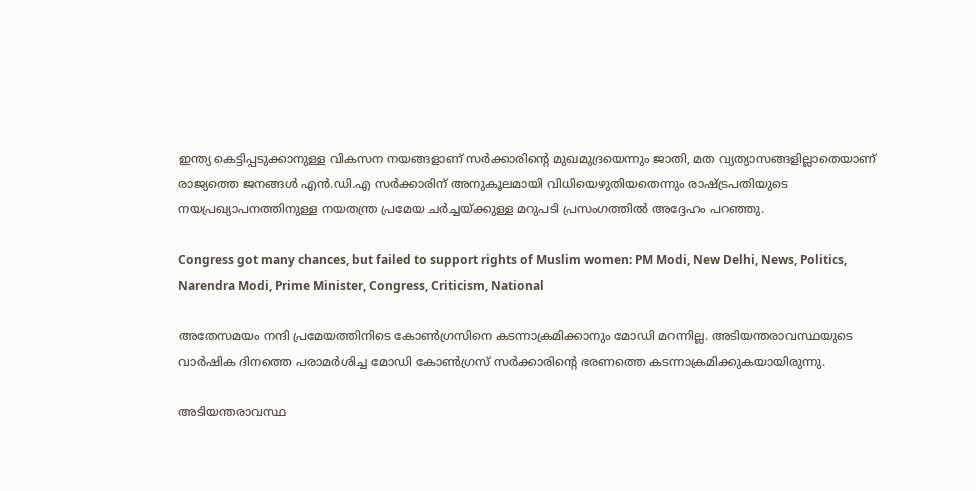ഇന്ത്യ കെട്ടിപ്പടുക്കാനുള്ള വികസന നയങ്ങളാണ് സര്‍ക്കാരിന്റെ മുഖമുദ്രയെന്നും ജാതി, മത വ്യത്യാസങ്ങളില്ലാതെയാണ് രാജ്യത്തെ ജനങ്ങള്‍ എന്‍.ഡി.എ സര്‍ക്കാരിന് അനുകൂലമായി വിധിയെഴുതിയതെന്നും രാഷ്ട്രപതിയുടെ നയപ്രഖ്യാപനത്തിനുള്ള നയതന്ത്ര പ്രമേയ ചര്‍ച്ചയ്ക്കുള്ള മറുപടി പ്രസംഗത്തില്‍ അദ്ദേഹം പറഞ്ഞു.

Congress got many chances, but failed to support rights of Muslim women: PM Modi, New Delhi, News, Politics, Narendra Modi, Prime Minister, Congress, Criticism, National

അതേസമയം നന്ദി പ്രമേയത്തിനിടെ കോണ്‍ഗ്രസിനെ കടന്നാക്രമിക്കാനും മോഡി മറന്നില്ല. അടിയന്തരാവസ്ഥയുടെ വാര്‍ഷിക ദിനത്തെ പരാമര്‍ശിച്ച മോഡി കോണ്‍ഗ്രസ് സര്‍ക്കാരിന്റെ ഭരണത്തെ കടന്നാക്രമിക്കുകയായിരുന്നു.

അടിയന്തരാവസ്ഥ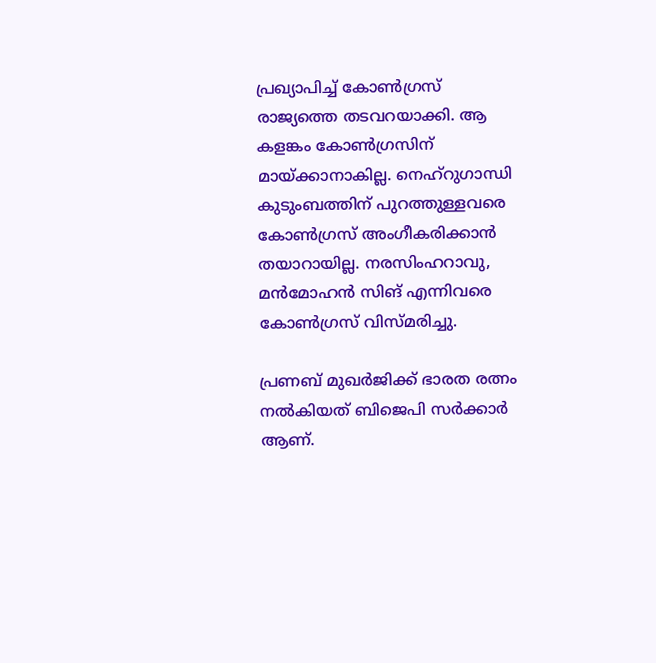പ്രഖ്യാപിച്ച് കോണ്‍ഗ്രസ് രാജ്യത്തെ തടവറയാക്കി. ആ കളങ്കം കോണ്‍ഗ്രസിന് മായ്ക്കാനാകില്ല. നെഹ്‌റുഗാന്ധി കുടുംബത്തിന് പുറത്തുള്ളവരെ കോണ്‍ഗ്രസ് അംഗീകരിക്കാന്‍ തയാറായില്ല. നരസിംഹറാവു, മന്‍മോഹന്‍ സിങ് എന്നിവരെ കോണ്‍ഗ്രസ് വിസ്മരിച്ചു.

പ്രണബ് മുഖര്‍ജിക്ക് ഭാരത രത്നം നല്‍കിയത് ബിജെപി സര്‍ക്കാര്‍ ആണ്.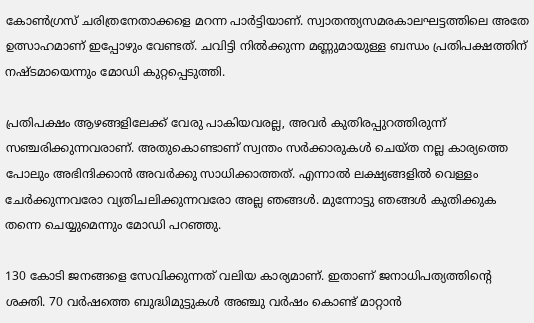കോണ്‍ഗ്രസ് ചരിത്രനേതാക്കളെ മറന്ന പാര്‍ട്ടിയാണ്. സ്വാതന്ത്യസമരകാലഘട്ടത്തിലെ അതേ ഉത്സാഹമാണ് ഇപ്പോഴും വേണ്ടത്. ചവിട്ടി നില്‍ക്കുന്ന മണ്ണുമായുള്ള ബന്ധം പ്രതിപക്ഷത്തിന് നഷ്ടമായെന്നും മോഡി കുറ്റപ്പെടുത്തി.

പ്രതിപക്ഷം ആഴങ്ങളിലേക്ക് വേരു പാകിയവരല്ല, അവര്‍ കുതിരപ്പുറത്തിരുന്ന് സഞ്ചരിക്കുന്നവരാണ്. അതുകൊണ്ടാണ് സ്വന്തം സര്‍ക്കാരുകള്‍ ചെയ്ത നല്ല കാര്യത്തെ പോലും അഭിന്ദിക്കാന്‍ അവര്‍ക്കു സാധിക്കാത്തത്. എന്നാല്‍ ലക്ഷ്യങ്ങളില്‍ വെള്ളം ചേര്‍ക്കുന്നവരോ വ്യതിചലിക്കുന്നവരോ അല്ല ഞങ്ങള്‍. മുന്നോട്ടു ഞങ്ങള്‍ കുതിക്കുക തന്നെ ചെയ്യുമെന്നും മോഡി പറഞ്ഞു.

130 കോടി ജനങ്ങളെ സേവിക്കുന്നത് വലിയ കാര്യമാണ്. ഇതാണ് ജനാധിപത്യത്തിന്റെ ശക്തി. 70 വര്‍ഷത്തെ ബുദ്ധിമുട്ടുകള്‍ അഞ്ചു വര്‍ഷം കൊണ്ട് മാറ്റാന്‍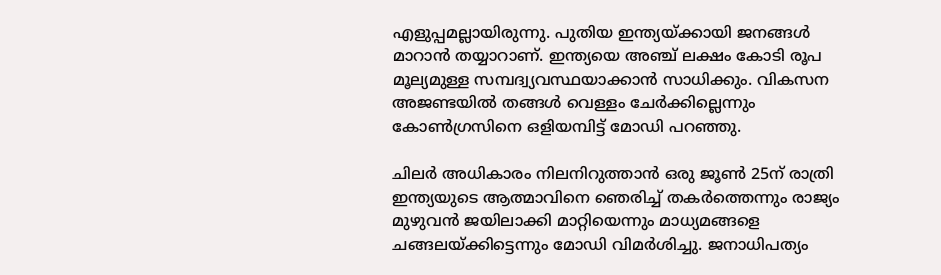എളുപ്പമല്ലായിരുന്നു. പുതിയ ഇന്ത്യയ്ക്കായി ജനങ്ങള്‍ മാറാന്‍ തയ്യാറാണ്. ഇന്ത്യയെ അഞ്ച് ലക്ഷം കോടി രൂപ മൂല്യമുള്ള സമ്പദ്വ്യവസ്ഥയാക്കാന്‍ സാധിക്കും. വികസന അജണ്ടയില്‍ തങ്ങള്‍ വെള്ളം ചേര്‍ക്കില്ലെന്നും കോണ്‍ഗ്രസിനെ ഒളിയമ്പിട്ട് മോഡി പറഞ്ഞു.

ചിലര്‍ അധികാരം നിലനിറുത്താന്‍ ഒരു ജൂണ്‍ 25ന് രാത്രി ഇന്ത്യയുടെ ആത്മാവിനെ ഞെരിച്ച് തകര്‍ത്തെന്നും രാജ്യം മുഴുവന്‍ ജയിലാക്കി മാറ്റിയെന്നും മാധ്യമങ്ങളെ ചങ്ങലയ്ക്കിട്ടെന്നും മോഡി വിമര്‍ശിച്ചു. ജനാധിപത്യം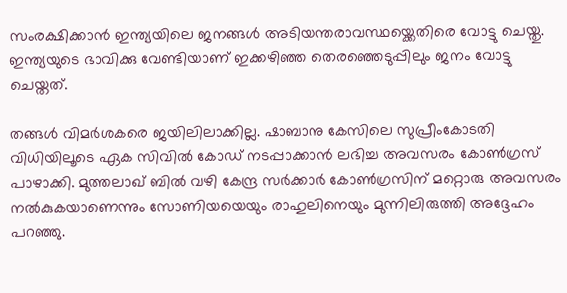സംരക്ഷിക്കാന്‍ ഇന്ത്യയിലെ ജനങ്ങള്‍ അടിയന്തരാവസ്ഥയ്ക്കെതിരെ വോട്ടു ചെയ്തു. ഇന്ത്യയുടെ ഭാവിക്കു വേണ്ടിയാണ് ഇക്കഴിഞ്ഞ തെരഞ്ഞെടുപ്പിലും ജനം വോട്ടു ചെയ്തത്.

തങ്ങള്‍ വിമര്‍ശകരെ ജയിലിലാക്കില്ല. ഷാബാനു കേസിലെ സുപ്രീംകോടതി വിധിയിലൂടെ ഏക സിവില്‍ കോഡ് നടപ്പാക്കാന്‍ ലഭിച്ച അവസരം കോണ്‍ഗ്രസ് പാഴാക്കി. മുത്തലാഖ് ബില്‍ വഴി കേന്ദ്ര സര്‍ക്കാര്‍ കോണ്‍ഗ്രസിന് മറ്റൊരു അവസരം നല്‍കുകയാണെന്നും സോണിയയെയും രാഹുലിനെയും മുന്നിലിരുത്തി അദ്ദേഹം പറഞ്ഞു.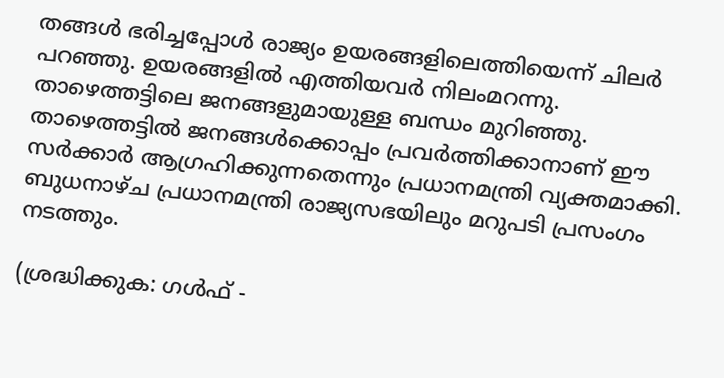തങ്ങള്‍ ഭരിച്ചപ്പോള്‍ രാജ്യം ഉയരങ്ങളിലെത്തിയെന്ന് ചിലര്‍ പറഞ്ഞു. ഉയരങ്ങളില്‍ എത്തിയവര്‍ നിലംമറന്നു. താഴെത്തട്ടിലെ ജനങ്ങളുമായുള്ള ബന്ധം മുറിഞ്ഞു. താഴെത്തട്ടില്‍ ജനങ്ങള്‍ക്കൊപ്പം പ്രവര്‍ത്തിക്കാനാണ് ഈ സര്‍ക്കാര്‍ ആഗ്രഹിക്കുന്നതെന്നും പ്രധാനമന്ത്രി വ്യക്തമാക്കി. ബുധനാഴ്ച പ്രധാനമന്ത്രി രാജ്യസഭയിലും മറുപടി പ്രസംഗം നടത്തും.

(ശ്രദ്ധിക്കുക: ഗൾഫ് -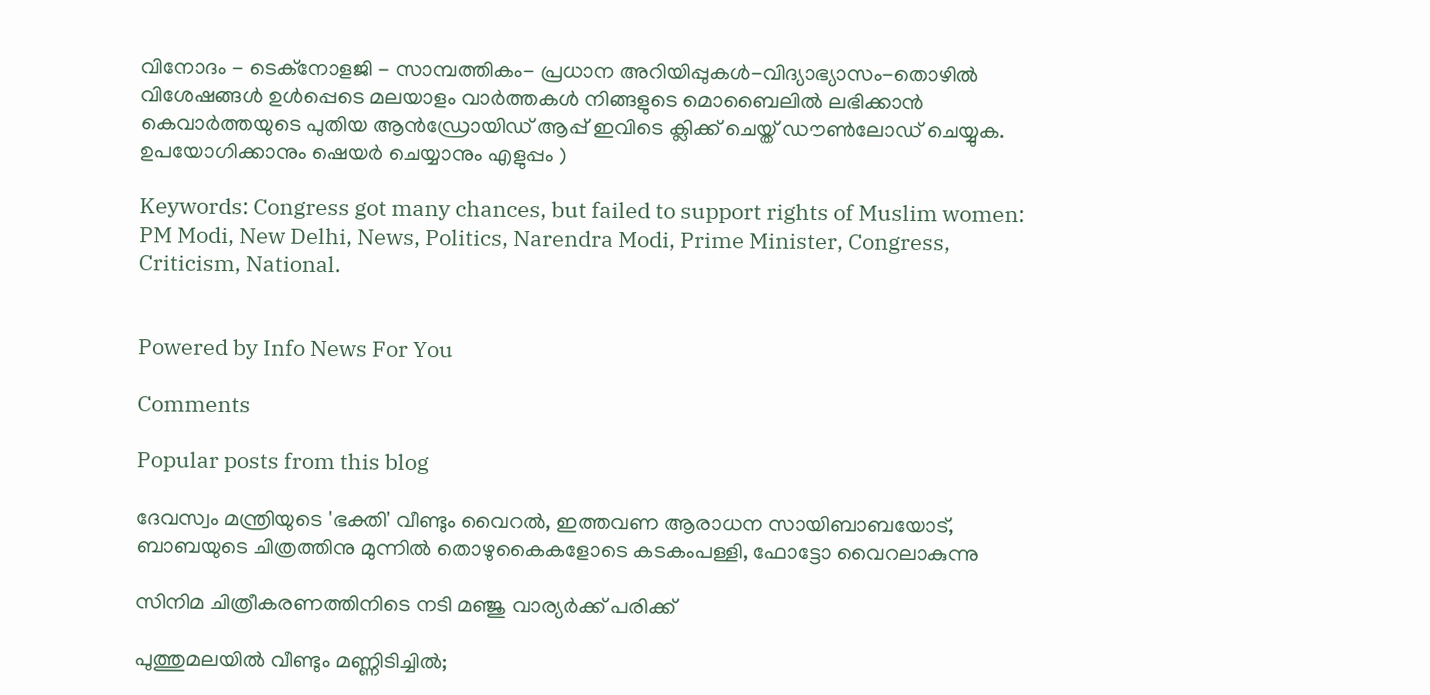വിനോദം - ടെക്നോളജി - സാമ്പത്തികം- പ്രധാന അറിയിപ്പുകൾ-വിദ്യാഭ്യാസം-തൊഴിൽ വിശേഷങ്ങൾ ഉൾപ്പെടെ മലയാളം വാർത്തകൾ നിങ്ങളുടെ മൊബൈലിൽ ലഭിക്കാൻ കെവാർത്തയുടെ പുതിയ ആൻഡ്രോയിഡ് ആപ്പ് ഇവിടെ ക്ലിക്ക് ചെയ്ത് ഡൗൺലോഡ് ചെയ്യുക. ഉപയോഗിക്കാനും ഷെയർ ചെയ്യാനും എളുപ്പം )

Keywords: Congress got many chances, but failed to support rights of Muslim women: PM Modi, New Delhi, News, Politics, Narendra Modi, Prime Minister, Congress, Criticism, National.


Powered by Info News For You

Comments

Popular posts from this blog

ദേവസ്വം മന്ത്രിയുടെ 'ഭക്തി' വീണ്ടും വൈറല്‍, ഇത്തവണ ആരാധന സായിബാബയോട്, ബാബയുടെ ചിത്രത്തിനു മുന്നില്‍ തൊഴുകൈകളോടെ കടകംപള്ളി, ഫോട്ടോ വൈറലാകുന്നു

സിനിമ ചിത്രീകരണത്തിനിടെ നടി മഞ്ജു വാര്യര്‍ക്ക് പരിക്ക്

പുത്തുമലയില്‍ വീണ്ടും മണ്ണിടിച്ചില്‍;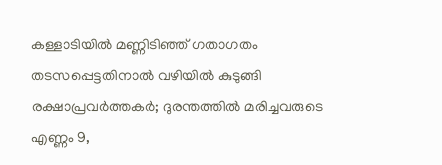കള്ളാടിയില്‍ മണ്ണിടിഞ്ഞ് ഗതാഗതം തടസപ്പെട്ടതിനാല്‍ വഴിയില്‍ കുടുങ്ങി രക്ഷാപ്രവര്‍ത്തകര്‍; ദുരന്തത്തില്‍ മരിച്ചവരുടെ എണ്ണം 9,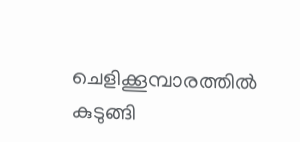ചെളിക്കൂമ്പാരത്തില്‍ കുടുങ്ങി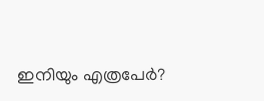ഇനിയും എത്രപേര്‍?